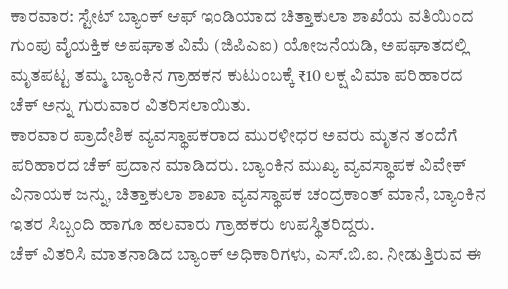ಕಾರವಾರ: ಸ್ಟೇಟ್ ಬ್ಯಾಂಕ್ ಆಫ್ ಇಂಡಿಯಾದ ಚಿತ್ತಾಕುಲಾ ಶಾಖೆಯ ವತಿಯಿಂದ ಗುಂಪು ವೈಯಕ್ತಿಕ ಅಪಘಾತ ವಿಮೆ (ಜಿಪಿಎಐ) ಯೋಜನೆಯಡಿ, ಅಪಘಾತದಲ್ಲಿ ಮೃತಪಟ್ಟ ತಮ್ಮ ಬ್ಯಾಂಕಿನ ಗ್ರಾಹಕನ ಕುಟುಂಬಕ್ಕೆ ₹10 ಲಕ್ಷ ವಿಮಾ ಪರಿಹಾರದ ಚೆಕ್ ಅನ್ನು ಗುರುವಾರ ವಿತರಿಸಲಾಯಿತು.
ಕಾರವಾರ ಪ್ರಾದೇಶಿಕ ವ್ಯವಸ್ಥಾಪಕರಾದ ಮುರಳೀಧರ ಅವರು ಮೃತನ ತಂದೆಗೆ ಪರಿಹಾರದ ಚೆಕ್ ಪ್ರದಾನ ಮಾಡಿದರು. ಬ್ಯಾಂಕಿನ ಮುಖ್ಯ ವ್ಯವಸ್ಥಾಪಕ ವಿವೇಕ್ ವಿನಾಯಕ ಜನ್ನು, ಚಿತ್ತಾಕುಲಾ ಶಾಖಾ ವ್ಯವಸ್ಥಾಪಕ ಚಂದ್ರಕಾಂತ್ ಮಾನೆ, ಬ್ಯಾಂಕಿನ ಇತರ ಸಿಬ್ಬಂದಿ ಹಾಗೂ ಹಲವಾರು ಗ್ರಾಹಕರು ಉಪಸ್ಥಿತರಿದ್ದರು.
ಚೆಕ್ ವಿತರಿಸಿ ಮಾತನಾಡಿದ ಬ್ಯಾಂಕ್ ಅಧಿಕಾರಿಗಳು, ಎಸ್.ಬಿ.ಐ. ನೀಡುತ್ತಿರುವ ಈ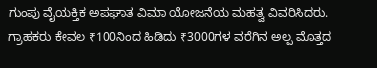ಗುಂಪು ವೈಯಕ್ತಿಕ ಅಪಘಾತ ವಿಮಾ ಯೋಜನೆಯ ಮಹತ್ವ ವಿವರಿಸಿದರು. ಗ್ರಾಹಕರು ಕೇವಲ ₹100ನಿಂದ ಹಿಡಿದು ₹3000ಗಳ ವರೆಗಿನ ಅಲ್ಪ ಮೊತ್ತದ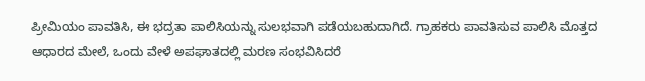ಪ್ರೀಮಿಯಂ ಪಾವತಿಸಿ, ಈ ಭದ್ರತಾ ಪಾಲಿಸಿಯನ್ನು ಸುಲಭವಾಗಿ ಪಡೆಯಬಹುದಾಗಿದೆ. ಗ್ರಾಹಕರು ಪಾವತಿಸುವ ಪಾಲಿಸಿ ಮೊತ್ತದ ಆಧಾರದ ಮೇಲೆ, ಒಂದು ವೇಳೆ ಅಪಘಾತದಲ್ಲಿ ಮರಣ ಸಂಭವಿಸಿದರೆ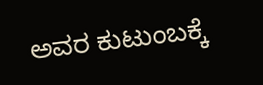ಅವರ ಕುಟುಂಬಕ್ಕೆ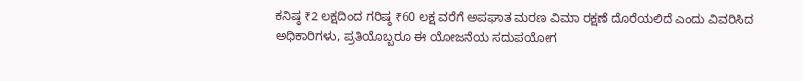ಕನಿಷ್ಠ ₹2 ಲಕ್ಷದಿಂದ ಗರಿಷ್ಠ ₹60 ಲಕ್ಷ ವರೆಗೆ ಅಪಘಾತ ಮರಣ ವಿಮಾ ರಕ್ಷಣೆ ದೊರೆಯಲಿದೆ ಎಂದು ವಿವರಿಸಿದ ಅಧಿಕಾರಿಗಳು, ಪ್ರತಿಯೊಬ್ಬರೂ ಈ ಯೋಜನೆಯ ಸದುಪಯೋಗ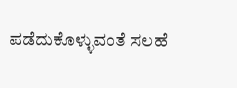ಪಡೆದುಕೊಳ್ಳುವಂತೆ ಸಲಹೆ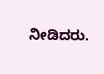ನೀಡಿದರು.